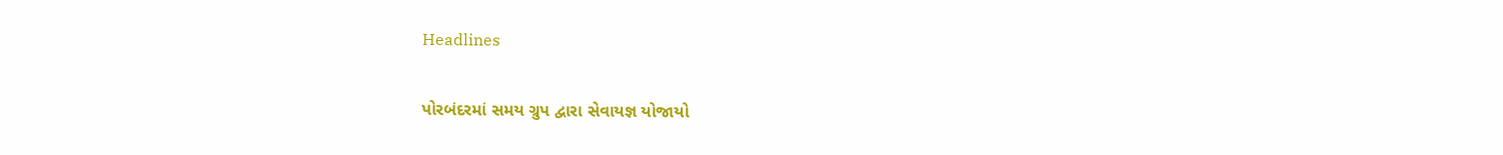Headlines

પોરબંદરમાં સમય ગ્રુપ દ્વારા સેવાયજ્ઞ યોજાયો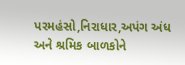પરમહંસો,નિરાધાર,અપંગ અંધ અને શ્રમિક બાળકોને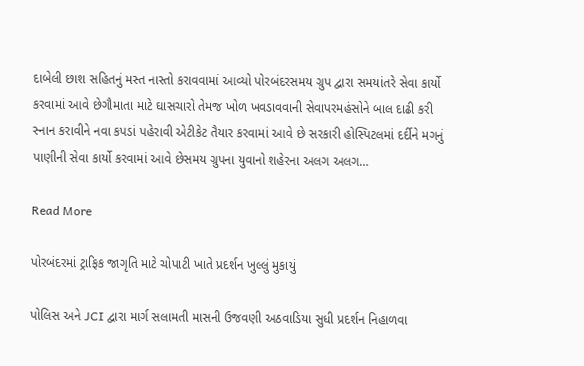દાબેલી છાશ સહિતનું મસ્ત નાસ્તો કરાવવામાં આવ્યો પોરબંદરસમય ગ્રુપ દ્વારા સમયાંતરે સેવા કાર્યો કરવામાં આવે છેગૌમાતા માટે ઘાસચારો તેમજ ખોળ ખવડાવવાની સેવાપરમહંસોને બાલ દાઢી કરી સ્નાન કરાવીને નવા કપડાં પહેરાવી એટીકેટ તૈયાર કરવામાં આવે છે સરકારી હોસ્પિટલમાં દર્દીને મગનું પાણીની સેવા કાર્યો કરવામાં આવે છેસમય ગ્રુપના યુવાનો શહેરના અલગ અલગ…

Read More

પોરબંદરમાં ટ્રાફિક જાગૃતિ માટે ચોપાટી ખાતે પ્રદર્શન ખુલ્લું મુકાયું

પોલિસ અને JCI દ્વારા માર્ગ સલામતી માસની ઉજવણી અઠવાડિયા સુધી પ્રદર્શન નિહાળવા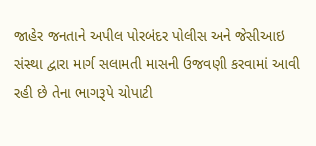જાહેર જનતાને અપીલ પોરબંદર પોલીસ અને જેસીઆઇ સંસ્થા દ્વારા માર્ગ સલામતી માસની ઉજવણી કરવામાં આવી રહી છે તેના ભાગરૂપે ચોપાટી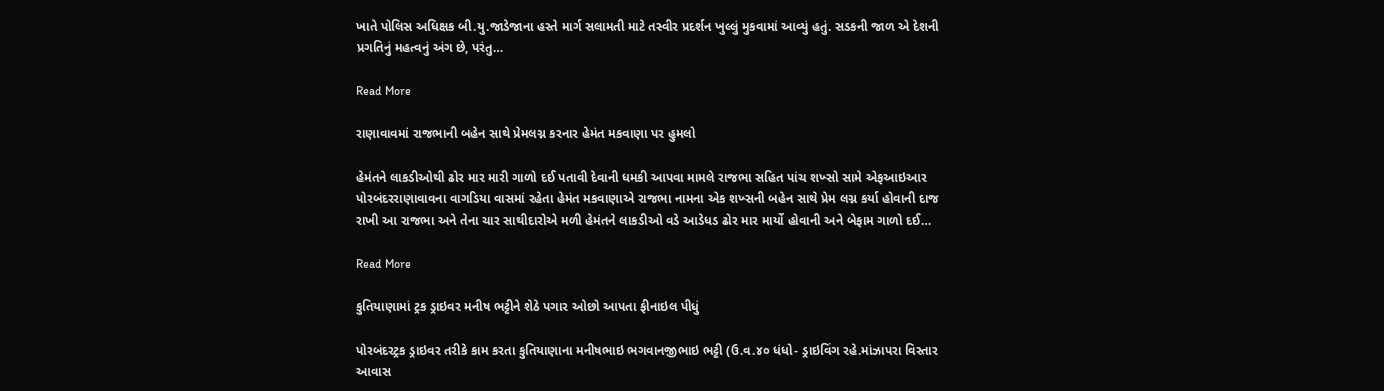ખાતે પોલિસ અધિક્ષક બી.યુ.જાડેજાના હસ્તે માર્ગ સલામતી માટે તસ્વીર પ્રદર્શન ખુલ્લું મુકવામાં આવ્યું હતું. સડકની જાળ એ દેશની પ્રગતિનું મહત્વનું અંગ છે, પરંતુ…

Read More

રાણાવાવમાં રાજભાની બહેન સાથે પ્રેમલગ્ન કરનાર હેમંત મકવાણા પર હુમલો

હેમંતને લાકડીઓથી ઢોર માર મારી ગાળો દઈ પતાવી દેવાની ધમકી આપવા મામલે રાજભા સહિત પાંચ શખ્સો સામે એફઆઇઆર પોરબંદરરાણાવાવના વાગડિયા વાસમાં રહેતા હેમંત મકવાણાએ રાજભા નામના એક શખ્સની બહેન સાથે પ્રેમ લગ્ન કર્યા હોવાની દાજ રાખી આ રાજભા અને તેના ચાર સાથીદારોએ મળી હેમંતને લાકડીઓ વડે આડેધડ ઢોર માર માર્યો હોવાની અને બેફામ ગાળો દઈ…

Read More

કુતિયાણામાં ટ્રક ડ્રાઇવર મનીષ ભટ્ટીને શેઠે પગાર ઓછો આપતા ફીનાઇલ પીધું

પોરબંદરટ્રક ડ્રાઇવર તરીકે કામ કરતા કુતિયાણાના મનીષભાઇ ભગવાનજીભાઇ ભટ્ટી (ઉ.વ.૪૦ ધંધો- ડ્રાઇવિંગ રહે.માંઝાપરા વિસ્તાર આવાસ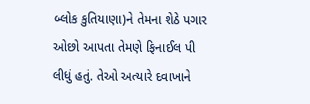બ્લોક કુતિયાણા)ને તેમના શેઠે પગાર ઓછો આપતા તેમણે ફિનાઈલ પી લીધું હતું. તેઓ અત્યારે દવાખાને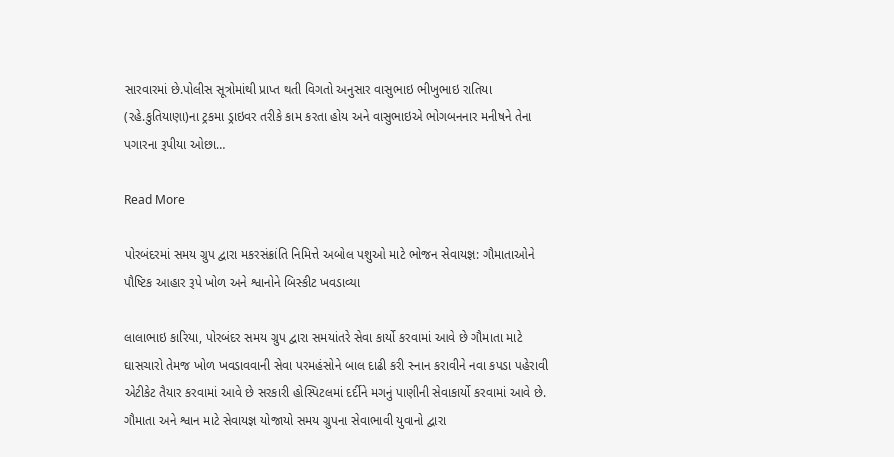સારવારમાં છે.પોલીસ સૂત્રોમાંથી પ્રાપ્ત થતી વિગતો અનુસાર વાસુભાઇ ભીખુભાઇ રાતિયા (રહે.કુતિયાણા)ના ટ્રકમા ડ્રાઇવર તરીકે કામ કરતા હોય અને વાસુભાઇએ ભોગબનનાર મનીષને તેના પગારના રૂપીયા ઓછા…

Read More

પોરબંદરમાં સમય ગ્રુપ દ્વારા મકરસંક્રાંતિ નિમિત્તે અબોલ પશુઓ માટે ભોજન સેવાયજ્ઞ: ગૌમાતાઓને પૌષ્ટિક આહાર રૂપે ખોળ અને શ્વાનોને બિસ્કીટ ખવડાવ્યા

લાલાભાઇ કારિયા, પોરબંદર સમય ગ્રુપ દ્વારા સમયાંતરે સેવા કાર્યો કરવામાં આવે છે ગૌમાતા માટે ઘાસચારો તેમજ ખોળ ખવડાવવાની સેવા પરમહંસોને બાલ દાઢી કરી સ્નાન કરાવીને નવા કપડા પહેરાવી એટીકેટ તૈયાર કરવામાં આવે છે સરકારી હોસ્પિટલમાં દર્દીને મગનું પાણીની સેવાકાર્યો કરવામાં આવે છે. ગૌમાતા અને શ્વાન માટે સેવાયજ્ઞ યોજાયો સમય ગ્રુપના સેવાભાવી યુવાનો દ્વારા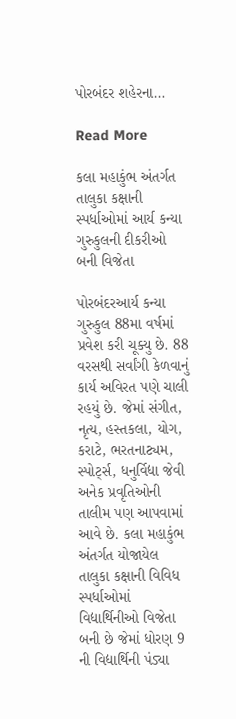પોરબંદર શહેરના…

Read More

કલા મહાકુંભ અંતર્ગત તાલુકા કક્ષાની સ્પર્ધાઓમાં આર્ય કન્યા ગુરુકુલની દીકરીઓ બની વિજેતા

પોરબંદરઆર્ય કન્યા ગુરુકુલ 88મા વર્ષમાં પ્રવેશ કરી ચૂક્યુ છે. 88 વરસથી સર્વાંગી કેળવાનું કાર્ય અવિરત પણે ચાલી રહયું છે. જેમાં સંગીત, નૃત્ય, હસ્તકલા, યોગ, કરાટે, ભરતનાટ્યમ, સ્પોર્ટ્સ, ધનુર્વિદ્યા જેવી અનેક પ્રવૃતિઓની તાલીમ પણ આપવામાં આવે છે. કલા મહાકુંભ અંતર્ગત યોજાયેલ તાલુકા કક્ષાની વિવિધ સ્પર્ધાઓમાં વિદ્યાર્થિનીઓ વિજેતા બની છે જેમાં ધોરણ 9 ની વિદ્યાર્થિની પંડ્યા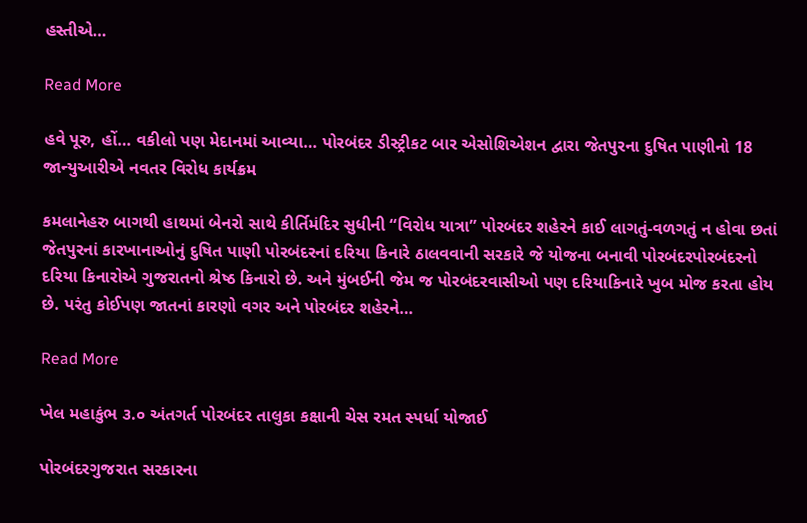હસ્તીએ…

Read More

હવે પૂરુ, હોં… વકીલો પણ મેદાનમાં આવ્યા… પોરબંદર ડીસ્ટ્રીકટ બાર એસોશિએશન દ્વારા જેતપુરના દુષિત પાણીનો 18 જાન્યુઆરીએ નવતર વિરોધ કાર્યક્રમ

કમલાનેહરુ બાગથી હાથમાં બેનરો સાથે કીર્તિમંદિર સુધીની “વિરોધ યાત્રા” પોરબંદર શહેરને કાઈ લાગતું-વળગતું ન હોવા છતાં જેતપુરનાં કારખાનાઓનું દુષિત પાણી પોરબંદરનાં દરિયા કિનારે ઠાલવવાની સરકારે જે યોજના બનાવી પોરબંદરપોરબંદરનો દરિયા કિનારોએ ગુજરાતનો શ્રેષ્ઠ કિનારો છે. અને મુંબઈની જેમ જ પોરબંદરવાસીઓ પણ દરિયાકિનારે ખુબ મોજ કરતા હોય છે. પરંતુ કોઈપણ જાતનાં કારણો વગર અને પોરબંદર શહેરને…

Read More

ખેલ મહાકુંભ ૩.૦ અંતગર્ત પોરબંદર તાલુકા કક્ષાની ચેસ રમત સ્પર્ધા યોજાઈ

પોરબંદરગુજરાત સરકારના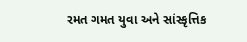રમત ગમત યુવા અને સાંસ્કૃત્તિક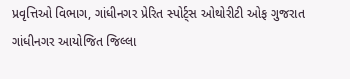પ્રવૃત્તિઓ વિભાગ, ગાંધીનગર પ્રેરિત સ્પોર્ટ્સ ઓથોરીટી ઓફ ગુજરાત ગાંધીનગર આયોજિત જિલ્લા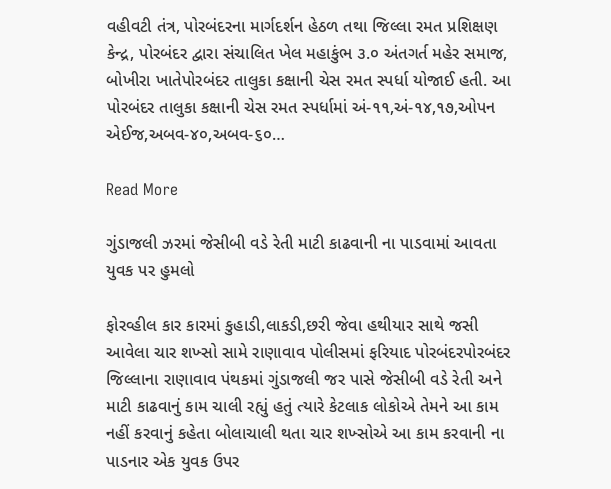વહીવટી તંત્ર, પોરબંદરના માર્ગદર્શન હેઠળ તથા જિલ્લા રમત પ્રશિક્ષણ કેન્દ્ર, પોરબંદર દ્વારા સંચાલિત ખેલ મહાકુંભ ૩.૦ અંતગર્ત મહેર સમાજ, બોખીરા ખાતેપોરબંદર તાલુકા કક્ષાની ચેસ રમત સ્પર્ધા યોજાઈ હતી. આ પોરબંદર તાલુકા કક્ષાની ચેસ રમત સ્પર્ધામાં અં-૧૧,અં-૧૪,૧૭,ઓપન એઈજ,અબવ-૪૦,અબવ-૬૦…

Read More

ગુંડાજલી ઝરમાં જેસીબી વડે રેતી માટી કાઢવાની ના પાડવામાં આવતા યુવક પર હુમલો

ફોરવ્હીલ કાર કારમાં કુહાડી,લાકડી,છરી જેવા હથીયાર સાથે જસી આવેલા ચાર શખ્સો સામે રાણાવાવ પોલીસમાં ફરિયાદ પોરબંદરપોરબંદર જિલ્લાના રાણાવાવ પંથકમાં ગુંડાજલી જર પાસે જેસીબી વડે રેતી અને માટી કાઢવાનું કામ ચાલી રહ્યું હતું ત્યારે કેટલાક લોકોએ તેમને આ કામ નહીં કરવાનું કહેતા બોલાચાલી થતા ચાર શખ્સોએ આ કામ કરવાની ના પાડનાર એક યુવક ઉપર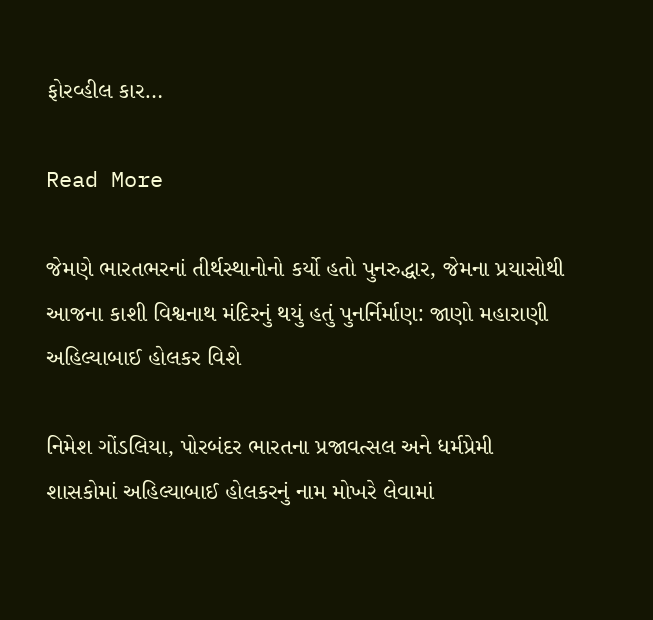ફોરવ્હીલ કાર…

Read More

જેમણે ભારતભરનાં તીર્થસ્થાનોનો કર્યો હતો પુનરુદ્ધાર, જેમના પ્રયાસોથી આજના કાશી વિશ્વનાથ મંદિરનું થયું હતું પુનર્નિર્માણ: જાણો મહારાણી અહિલ્યાબાઈ હોલકર વિશે

નિમેશ ગોંડલિયા, પોરબંદર ભારતના પ્રજાવત્સલ અને ધર્મપ્રેમી શાસકોમાં અહિલ્યાબાઈ હોલકરનું નામ મોખરે લેવામાં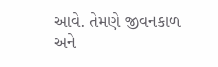આવે. તેમણે જીવનકાળ અને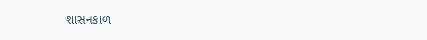શાસનકાળ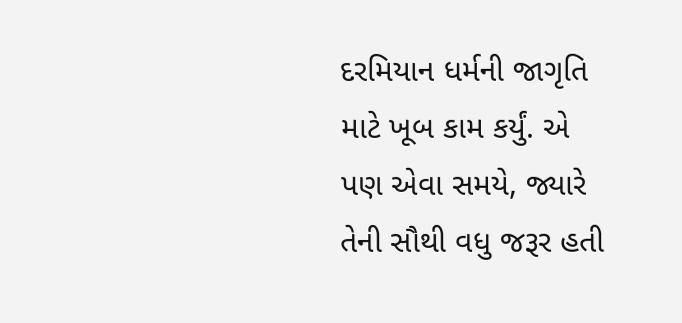દરમિયાન ધર્મની જાગૃતિ માટે ખૂબ કામ કર્યું. એ પણ એવા સમયે, જ્યારે તેની સૌથી વધુ જરૂર હતી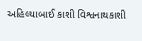અહિલ્યાબાઈ કાશી વિશ્વનાથકાશી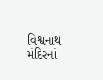વિશ્વનાથ મંદિરનાં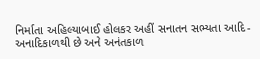નિર્માતા અહિલ્યાબાઈ હોલકર અહીં સનાતન સભ્યતા આદિ-અનાદિકાળથી છે અને અનંતકાળ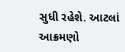સુધી રહેશે. આટલાં આક્રમણો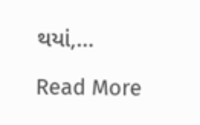થયાં,…

Read More